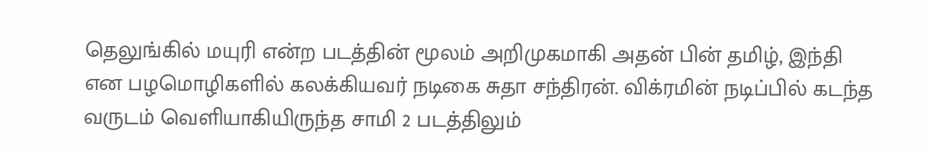தெலுங்கில் மயுரி என்ற படத்தின் மூலம் அறிமுகமாகி அதன் பின் தமிழ், இந்தி என பழமொழிகளில் கலக்கியவர் நடிகை சுதா சந்திரன். விக்ரமின் நடிப்பில் கடந்த வருடம் வெளியாகியிருந்த சாமி 2 படத்திலும்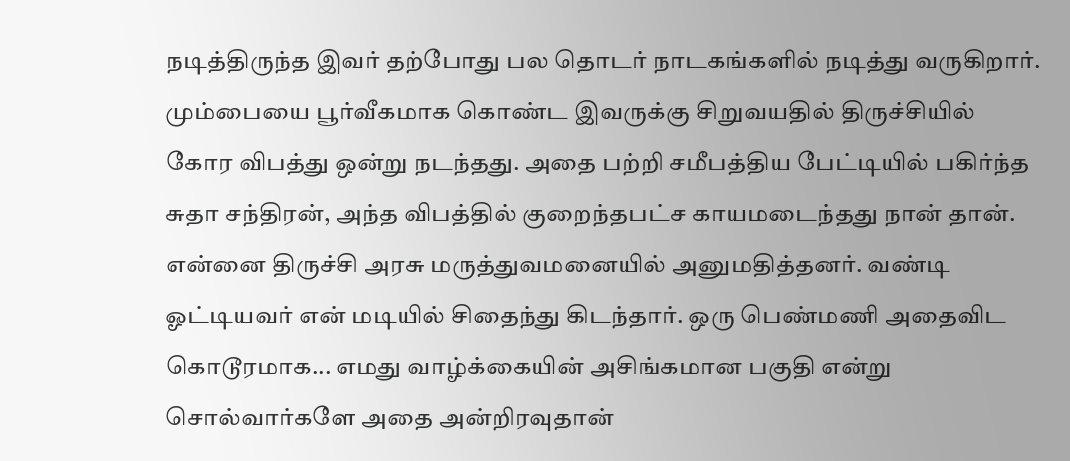நடித்திருந்த இவர் தற்போது பல தொடர் நாடகங்களில் நடித்து வருகிறார்.
மும்பையை பூர்வீகமாக கொண்ட இவருக்கு சிறுவயதில் திருச்சியில் கோர விபத்து ஒன்று நடந்தது. அதை பற்றி சமீபத்திய பேட்டியில் பகிர்ந்த சுதா சந்திரன், அந்த விபத்தில் குறைந்தபட்ச காயமடைந்தது நான் தான்.
என்னை திருச்சி அரசு மருத்துவமனையில் அனுமதித்தனர். வண்டி ஓட்டியவர் என் மடியில் சிதைந்து கிடந்தார். ஒரு பெண்மணி அதைவிட கொடூரமாக... எமது வாழ்க்கையின் அசிங்கமான பகுதி என்று சொல்வார்களே அதை அன்றிரவுதான்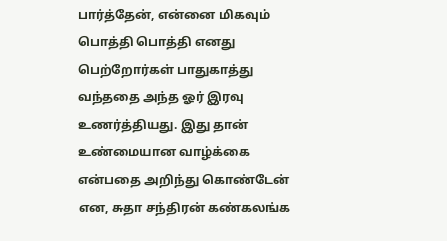பார்த்தேன், என்னை மிகவும் பொத்தி பொத்தி எனது பெற்றோர்கள் பாதுகாத்து வந்ததை அந்த ஓர் இரவு உணர்த்தியது. இது தான் உண்மையான வாழ்க்கை என்பதை அறிந்து கொண்டேன் என, சுதா சந்திரன் கண்கலங்க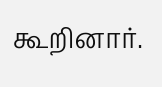கூறினார்.